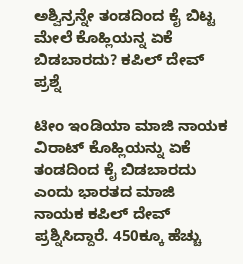ಅಶ್ವಿನ್ರನ್ನೇ ತಂಡದಿಂದ ಕೈ ಬಿಟ್ಟ ಮೇಲೆ ಕೊಹ್ಲಿಯನ್ನ ಏಕೆ ಬಿಡಬಾರದು? ಕಪಿಲ್ ದೇವ್ ಪ್ರಶ್ನೆ

ಟೀಂ ಇಂಡಿಯಾ ಮಾಜಿ ನಾಯಕ ವಿರಾಟ್ ಕೊಹ್ಲಿಯನ್ನು ಏಕೆ ತಂಡದಿಂದ ಕೈ ಬಿಡಬಾರದು ಎಂದು ಭಾರತದ ಮಾಜಿ ನಾಯಕ ಕಪಿಲ್ ದೇವ್ ಪ್ರಶ್ನಿಸಿದ್ದಾರೆ. 450ಕ್ಕೂ ಹೆಚ್ಚು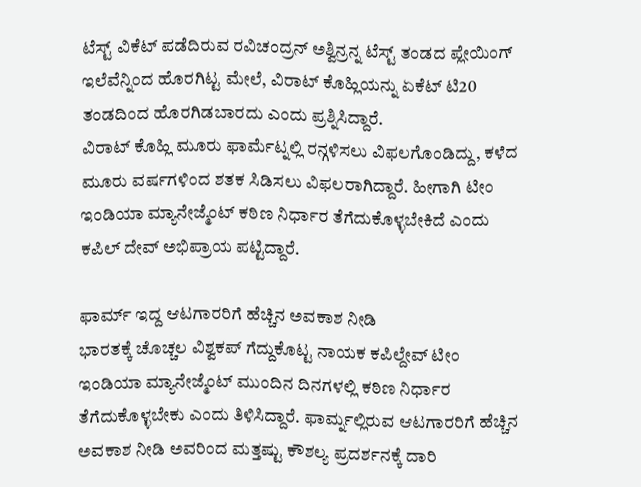ಟೆಸ್ಟ್ ವಿಕೆಟ್ ಪಡೆದಿರುವ ರವಿಚಂದ್ರನ್ ಅಶ್ವಿನ್ರನ್ನ ಟೆಸ್ಟ್ ತಂಡದ ಪ್ಲೇಯಿಂಗ್ ಇಲೆವೆನ್ನಿಂದ ಹೊರಗಿಟ್ಟ ಮೇಲೆ, ವಿರಾಟ್ ಕೊಹ್ಲಿಯನ್ನು ಏಕೆಟ್ ಟಿ20 ತಂಡದಿಂದ ಹೊರಗಿಡಬಾರದು ಎಂದು ಪ್ರಶ್ನಿಸಿದ್ದಾರೆ.
ವಿರಾಟ್ ಕೊಹ್ಲಿ ಮೂರು ಫಾರ್ಮೆಟ್ನಲ್ಲಿ ರನ್ಗಳಿಸಲು ವಿಫಲಗೊಂಡಿದ್ದು, ಕಳೆದ ಮೂರು ವರ್ಷಗಳಿಂದ ಶತಕ ಸಿಡಿಸಲು ವಿಫಲರಾಗಿದ್ದಾರೆ. ಹೀಗಾಗಿ ಟೀಂ ಇಂಡಿಯಾ ಮ್ಯಾನೇಜ್ಮೆಂಟ್ ಕಠಿಣ ನಿರ್ಧಾರ ತೆಗೆದುಕೊಳ್ಳಬೇಕಿದೆ ಎಂದು ಕಪಿಲ್ ದೇವ್ ಅಭಿಪ್ರಾಯ ಪಟ್ಟಿದ್ದಾರೆ.

ಫಾರ್ಮ್ ಇದ್ದ ಆಟಗಾರರಿಗೆ ಹೆಚ್ಚಿನ ಅವಕಾಶ ನೀಡಿ
ಭಾರತಕ್ಕೆ ಚೊಚ್ಚಲ ವಿಶ್ವಕಪ್ ಗೆದ್ದುಕೊಟ್ಟ ನಾಯಕ ಕಪಿಲ್ದೇವ್ ಟೀಂ ಇಂಡಿಯಾ ಮ್ಯಾನೇಜ್ಮೆಂಟ್ ಮುಂದಿನ ದಿನಗಳಲ್ಲಿ ಕಠಿಣ ನಿರ್ಧಾರ ತೆಗೆದುಕೊಳ್ಳಬೇಕು ಎಂದು ತಿಳಿಸಿದ್ದಾರೆ. ಫಾರ್ಮ್ನಲ್ಲಿರುವ ಆಟಗಾರರಿಗೆ ಹೆಚ್ಚಿನ ಅವಕಾಶ ನೀಡಿ ಅವರಿಂದ ಮತ್ತಷ್ಟು ಕೌಶಲ್ಯ ಪ್ರದರ್ಶನಕ್ಕೆ ದಾರಿ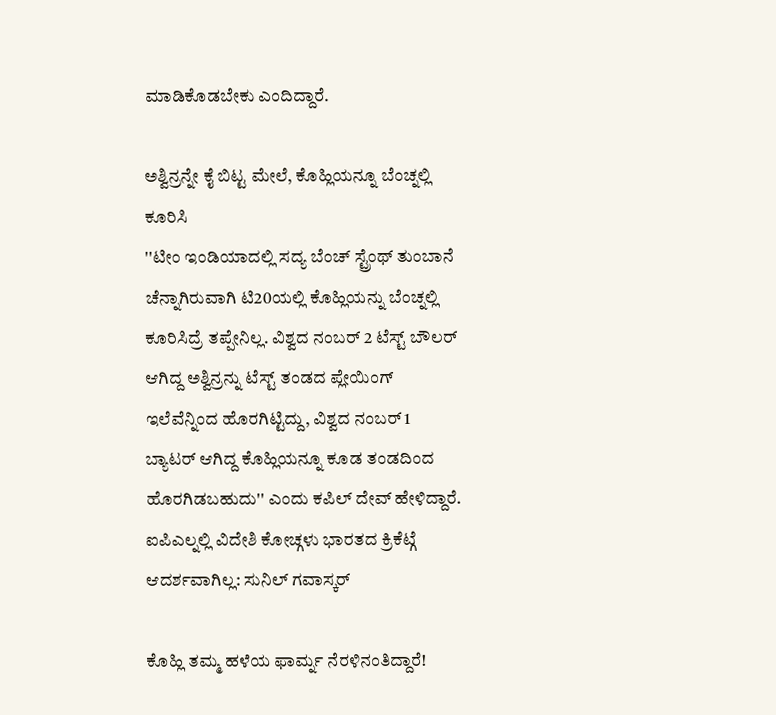ಮಾಡಿಕೊಡಬೇಕು ಎಂದಿದ್ದಾರೆ.

ಅಶ್ವಿನ್ರನ್ನೇ ಕೈ ಬಿಟ್ಟ ಮೇಲೆ, ಕೊಹ್ಲಿಯನ್ನೂ ಬೆಂಚ್ನಲ್ಲಿ ಕೂರಿಸಿ
''ಟೀಂ ಇಂಡಿಯಾದಲ್ಲಿ ಸದ್ಯ ಬೆಂಚ್ ಸ್ಟ್ರೆಂಥ್ ತುಂಬಾನೆ ಚೆನ್ನಾಗಿರುವಾಗಿ ಟಿ20ಯಲ್ಲಿ ಕೊಹ್ಲಿಯನ್ನು ಬೆಂಚ್ನಲ್ಲಿ ಕೂರಿಸಿದ್ರೆ ತಪ್ಪೇನಿಲ್ಲ. ವಿಶ್ವದ ನಂಬರ್ 2 ಟೆಸ್ಟ್ ಬೌಲರ್ ಆಗಿದ್ದ ಅಶ್ವಿನ್ರನ್ನು ಟೆಸ್ಟ್ ತಂಡದ ಪ್ಲೇಯಿಂಗ್ ಇಲೆವೆನ್ನಿಂದ ಹೊರಗಿಟ್ಟಿದ್ದು, ವಿಶ್ವದ ನಂಬರ್ 1 ಬ್ಯಾಟರ್ ಆಗಿದ್ದ ಕೊಹ್ಲಿಯನ್ನೂ ಕೂಡ ತಂಡದಿಂದ ಹೊರಗಿಡಬಹುದು'' ಎಂದು ಕಪಿಲ್ ದೇವ್ ಹೇಳಿದ್ದಾರೆ.
ಐಪಿಎಲ್ನಲ್ಲಿ ವಿದೇಶಿ ಕೋಚ್ಗಳು ಭಾರತದ ಕ್ರಿಕೆಟ್ಗೆ ಆದರ್ಶವಾಗಿಲ್ಲ: ಸುನಿಲ್ ಗವಾಸ್ಕರ್

ಕೊಹ್ಲಿ ತಮ್ಮ ಹಳೆಯ ಫಾರ್ಮ್ನ ನೆರಳಿನಂತಿದ್ದಾರೆ!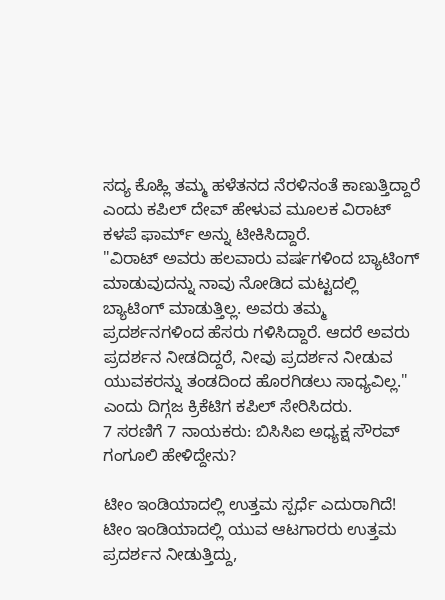ಸದ್ಯ ಕೊಹ್ಲಿ ತಮ್ಮ ಹಳೆತನದ ನೆರಳಿನಂತೆ ಕಾಣುತ್ತಿದ್ದಾರೆ ಎಂದು ಕಪಿಲ್ ದೇವ್ ಹೇಳುವ ಮೂಲಕ ವಿರಾಟ್ ಕಳಪೆ ಫಾರ್ಮ್ ಅನ್ನು ಟೀಕಿಸಿದ್ದಾರೆ.
"ವಿರಾಟ್ ಅವರು ಹಲವಾರು ವರ್ಷಗಳಿಂದ ಬ್ಯಾಟಿಂಗ್ ಮಾಡುವುದನ್ನು ನಾವು ನೋಡಿದ ಮಟ್ಟದಲ್ಲಿ ಬ್ಯಾಟಿಂಗ್ ಮಾಡುತ್ತಿಲ್ಲ. ಅವರು ತಮ್ಮ ಪ್ರದರ್ಶನಗಳಿಂದ ಹೆಸರು ಗಳಿಸಿದ್ದಾರೆ. ಆದರೆ ಅವರು ಪ್ರದರ್ಶನ ನೀಡದಿದ್ದರೆ, ನೀವು ಪ್ರದರ್ಶನ ನೀಡುವ ಯುವಕರನ್ನು ತಂಡದಿಂದ ಹೊರಗಿಡಲು ಸಾಧ್ಯವಿಲ್ಲ." ಎಂದು ದಿಗ್ಗಜ ಕ್ರಿಕೆಟಿಗ ಕಪಿಲ್ ಸೇರಿಸಿದರು.
7 ಸರಣಿಗೆ 7 ನಾಯಕರು: ಬಿಸಿಸಿಐ ಅಧ್ಯಕ್ಷ ಸೌರವ್ ಗಂಗೂಲಿ ಹೇಳಿದ್ದೇನು?

ಟೀಂ ಇಂಡಿಯಾದಲ್ಲಿ ಉತ್ತಮ ಸ್ಪರ್ಧೆ ಎದುರಾಗಿದೆ!
ಟೀಂ ಇಂಡಿಯಾದಲ್ಲಿ ಯುವ ಆಟಗಾರರು ಉತ್ತಮ ಪ್ರದರ್ಶನ ನೀಡುತ್ತಿದ್ದು,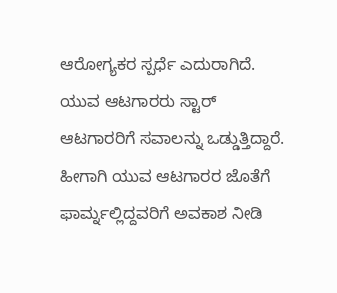ಆರೋಗ್ಯಕರ ಸ್ಪರ್ಧೆ ಎದುರಾಗಿದೆ. ಯುವ ಆಟಗಾರರು ಸ್ಟಾರ್ ಆಟಗಾರರಿಗೆ ಸವಾಲನ್ನು ಒಡ್ಡುತ್ತಿದ್ದಾರೆ. ಹೀಗಾಗಿ ಯುವ ಆಟಗಾರರ ಜೊತೆಗೆ ಫಾರ್ಮ್ನಲ್ಲಿದ್ದವರಿಗೆ ಅವಕಾಶ ನೀಡಿ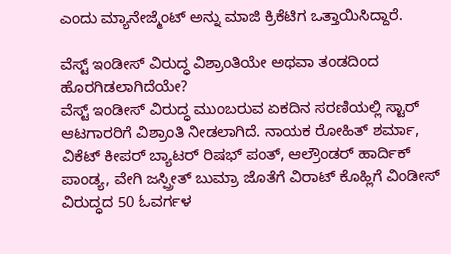ಎಂದು ಮ್ಯಾನೇಜ್ಮೆಂಟ್ ಅನ್ನು ಮಾಜಿ ಕ್ರಿಕೆಟಿಗ ಒತ್ತಾಯಿಸಿದ್ದಾರೆ.

ವೆಸ್ಟ್ ಇಂಡೀಸ್ ವಿರುದ್ಧ ವಿಶ್ರಾಂತಿಯೇ ಅಥವಾ ತಂಡದಿಂದ ಹೊರಗಿಡಲಾಗಿದೆಯೇ?
ವೆಸ್ಟ್ ಇಂಡೀಸ್ ವಿರುದ್ಧ ಮುಂಬರುವ ಏಕದಿನ ಸರಣಿಯಲ್ಲಿ ಸ್ಟಾರ್ ಆಟಗಾರರಿಗೆ ವಿಶ್ರಾಂತಿ ನೀಡಲಾಗಿದೆ. ನಾಯಕ ರೋಹಿತ್ ಶರ್ಮಾ, ವಿಕೆಟ್ ಕೀಪರ್ ಬ್ಯಾಟರ್ ರಿಷಭ್ ಪಂತ್, ಆಲ್ರೌಂಡರ್ ಹಾರ್ದಿಕ್ ಪಾಂಡ್ಯ, ವೇಗಿ ಜಸ್ಪ್ರೀತ್ ಬುಮ್ರಾ ಜೊತೆಗೆ ವಿರಾಟ್ ಕೊಹ್ಲಿಗೆ ವಿಂಡೀಸ್ ವಿರುದ್ಧದ 50 ಓವರ್ಗಳ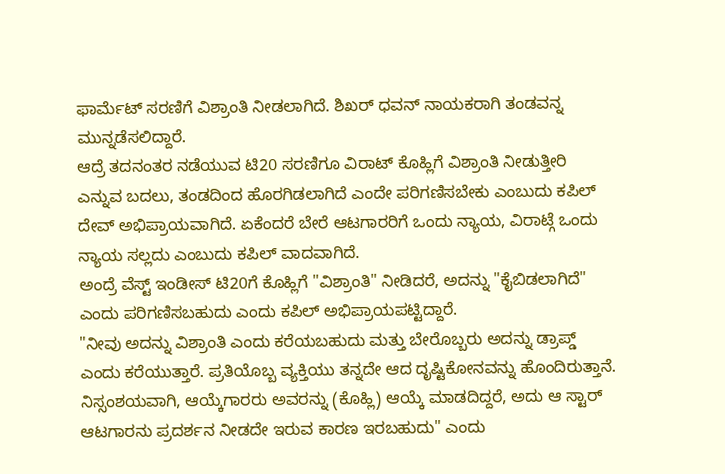ಫಾರ್ಮೆಟ್ ಸರಣಿಗೆ ವಿಶ್ರಾಂತಿ ನೀಡಲಾಗಿದೆ. ಶಿಖರ್ ಧವನ್ ನಾಯಕರಾಗಿ ತಂಡವನ್ನ ಮುನ್ನಡೆಸಲಿದ್ದಾರೆ.
ಆದ್ರೆ ತದನಂತರ ನಡೆಯುವ ಟಿ20 ಸರಣಿಗೂ ವಿರಾಟ್ ಕೊಹ್ಲಿಗೆ ವಿಶ್ರಾಂತಿ ನೀಡುತ್ತೀರಿ ಎನ್ನುವ ಬದಲು, ತಂಡದಿಂದ ಹೊರಗಿಡಲಾಗಿದೆ ಎಂದೇ ಪರಿಗಣಿಸಬೇಕು ಎಂಬುದು ಕಪಿಲ್ ದೇವ್ ಅಭಿಪ್ರಾಯವಾಗಿದೆ. ಏಕೆಂದರೆ ಬೇರೆ ಆಟಗಾರರಿಗೆ ಒಂದು ನ್ಯಾಯ, ವಿರಾಟ್ಗೆ ಒಂದು ನ್ಯಾಯ ಸಲ್ಲದು ಎಂಬುದು ಕಪಿಲ್ ವಾದವಾಗಿದೆ.
ಅಂದ್ರೆ ವೆಸ್ಟ್ ಇಂಡೀಸ್ ಟಿ20ಗೆ ಕೊಹ್ಲಿಗೆ "ವಿಶ್ರಾಂತಿ" ನೀಡಿದರೆ, ಅದನ್ನು "ಕೈಬಿಡಲಾಗಿದೆ" ಎಂದು ಪರಿಗಣಿಸಬಹುದು ಎಂದು ಕಪಿಲ್ ಅಭಿಪ್ರಾಯಪಟ್ಟಿದ್ದಾರೆ.
"ನೀವು ಅದನ್ನು ವಿಶ್ರಾಂತಿ ಎಂದು ಕರೆಯಬಹುದು ಮತ್ತು ಬೇರೊಬ್ಬರು ಅದನ್ನು ಡ್ರಾಪ್ಡ್ ಎಂದು ಕರೆಯುತ್ತಾರೆ. ಪ್ರತಿಯೊಬ್ಬ ವ್ಯಕ್ತಿಯು ತನ್ನದೇ ಆದ ದೃಷ್ಟಿಕೋನವನ್ನು ಹೊಂದಿರುತ್ತಾನೆ. ನಿಸ್ಸಂಶಯವಾಗಿ, ಆಯ್ಕೆಗಾರರು ಅವರನ್ನು (ಕೊಹ್ಲಿ) ಆಯ್ಕೆ ಮಾಡದಿದ್ದರೆ, ಅದು ಆ ಸ್ಟಾರ್ ಆಟಗಾರನು ಪ್ರದರ್ಶನ ನೀಡದೇ ಇರುವ ಕಾರಣ ಇರಬಹುದು" ಎಂದು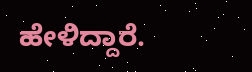ಹೇಳಿದ್ದಾರೆ.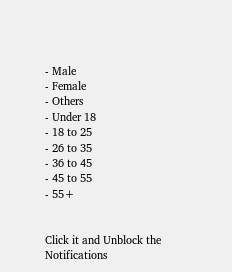- Male
- Female
- Others
- Under 18
- 18 to 25
- 26 to 35
- 36 to 45
- 45 to 55
- 55+


Click it and Unblock the Notifications